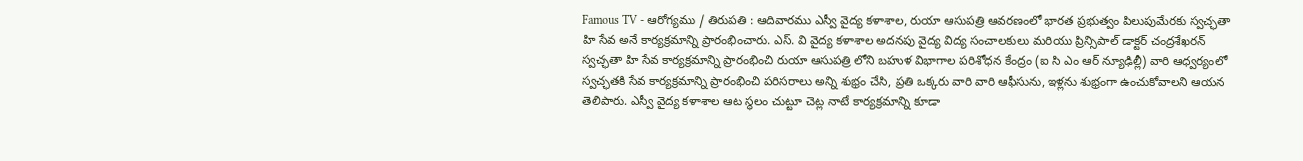Famous TV - ఆరోగ్యము / తిరుపతి : ఆదివారము ఎస్వీ వైద్య కళాశాల, రుయా ఆసుపత్రి ఆవరణంలో భారత ప్రభుత్వం పిలుపుమేరకు స్వచ్ఛతా హి సేవ అనే కార్యక్రమాన్ని ప్రారంభించారు. ఎస్. వి వైద్య కళాశాల అదనపు వైద్య విద్య సంచాలకులు మరియు ప్రిన్సిపాల్ డాక్టర్ చంద్రశేఖరన్ స్వచ్ఛతా హి సేవ కార్యక్రమాన్ని ప్రారంభించి రుయా ఆసుపత్రి లోని బహుళ విభాగాల పరిశోధన కేంద్రం (ఐ సి ఎం ఆర్ న్యూఢిల్లీ) వారి ఆధ్వర్యంలో స్వచ్ఛతకి సేవ కార్యక్రమాన్ని ప్రారంభించి పరిసరాలు అన్ని శుభ్రం చేసి, ప్రతి ఒక్కరు వారి వారి ఆఫీసును, ఇళ్లను శుభ్రంగా ఉంచుకోవాలని ఆయన తెలిపారు. ఎస్వీ వైద్య కళాశాల ఆట స్థలం చుట్టూ చెట్ల నాటే కార్యక్రమాన్ని కూడా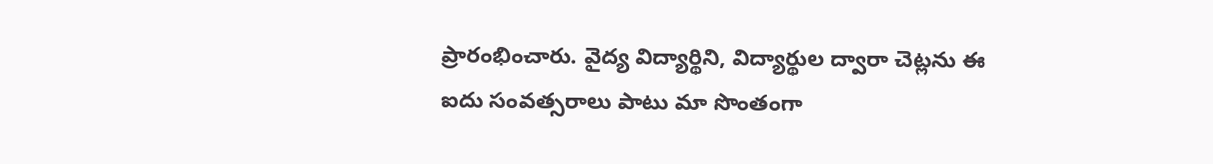ప్రారంభించారు. వైద్య విద్యార్థిని, విద్యార్థుల ద్వారా చెట్లను ఈ ఐదు సంవత్సరాలు పాటు మా సొంతంగా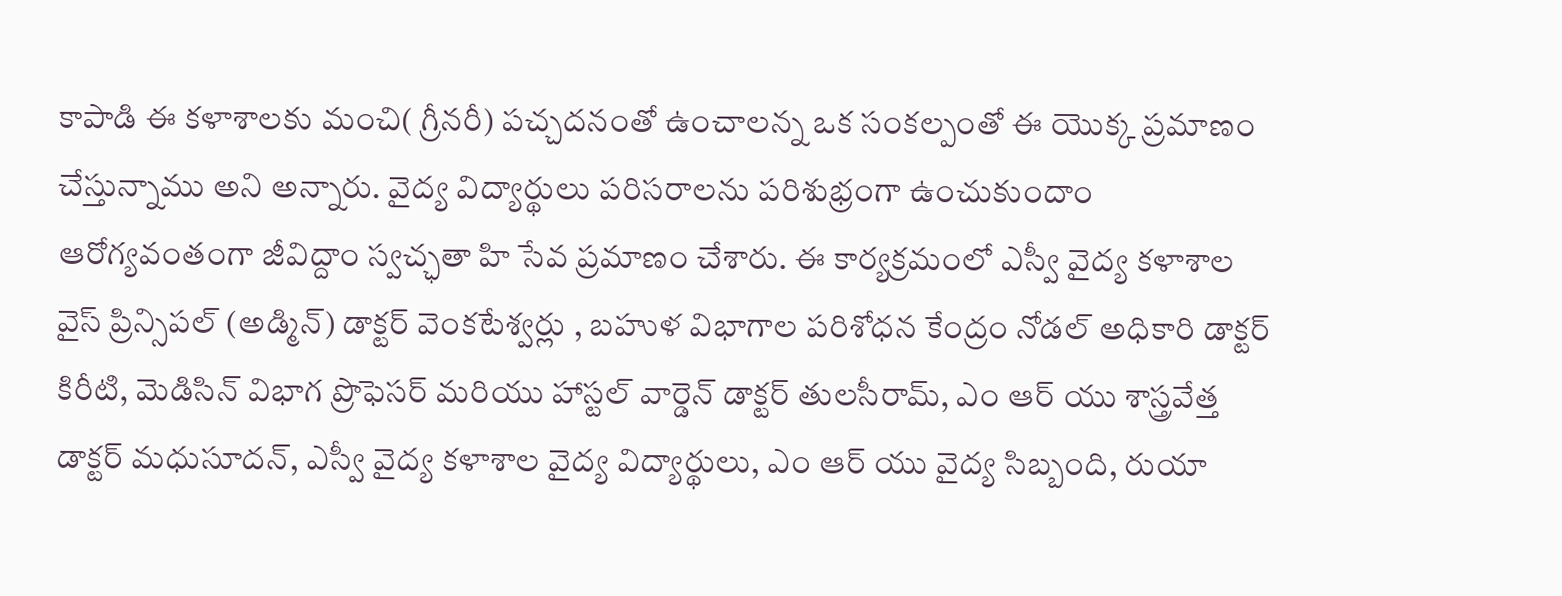కాపాడి ఈ కళాశాలకు మంచి( గ్రీనరీ) పచ్చదనంతో ఉంచాలన్న ఒక సంకల్పంతో ఈ యొక్క ప్రమాణం చేస్తున్నాము అని అన్నారు. వైద్య విద్యార్థులు పరిసరాలను పరిశుభ్రంగా ఉంచుకుందాం ఆరోగ్యవంతంగా జీవిద్దాం స్వచ్ఛతా హి సేవ ప్రమాణం చేశారు. ఈ కార్యక్రమంలో ఎస్వీ వైద్య కళాశాల వైస్ ప్రిన్సిపల్ (అడ్మిన్) డాక్టర్ వెంకటేశ్వర్లు , బహుళ విభాగాల పరిశోధన కేంద్రం నోడల్ అధికారి డాక్టర్ కిరీటి, మెడిసిన్ విభాగ ప్రొఫెసర్ మరియు హాస్టల్ వార్డెన్ డాక్టర్ తులసీరామ్, ఎం ఆర్ యు శాస్త్రవేత్త డాక్టర్ మధుసూదన్, ఎస్వీ వైద్య కళాశాల వైద్య విద్యార్థులు, ఎం ఆర్ యు వైద్య సిబ్బంది, రుయా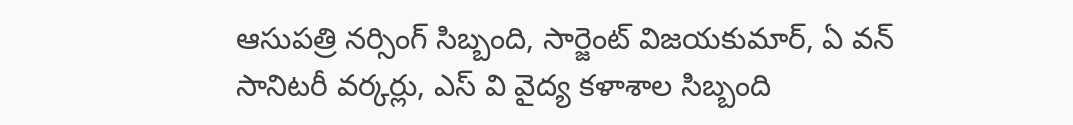ఆసుపత్రి నర్సింగ్ సిబ్బంది, సార్జెంట్ విజయకుమార్, ఏ వన్ సానిటరీ వర్కర్లు, ఎస్ వి వైద్య కళాశాల సిబ్బంది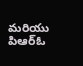మరియు పిఆర్ఓ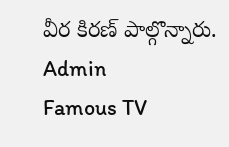వీర కిరణ్ పాల్గొన్నారు.
Admin
Famous TV